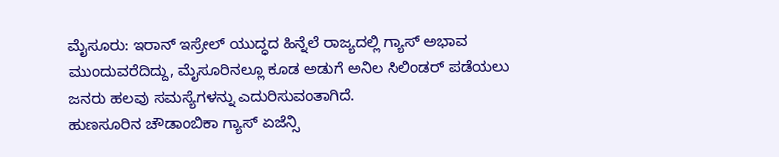ಮೈಸೂರು: ಇರಾನ್ ಇಸ್ರೇಲ್ ಯುದ್ಧದ ಹಿನ್ನೆಲೆ ರಾಜ್ಯದಲ್ಲಿ ಗ್ಯಾಸ್ ಅಭಾವ ಮುಂದುವರೆದಿದ್ದು, ಮೈಸೂರಿನಲ್ಲೂ ಕೂಡ ಅಡುಗೆ ಅನಿಲ ಸಿಲಿಂಡರ್ ಪಡೆಯಲು ಜನರು ಹಲವು ಸಮಸ್ಯೆಗಳನ್ನು ಎದುರಿಸುವಂತಾಗಿದೆ.
ಹುಣಸೂರಿನ ಚೌಡಾಂಬಿಕಾ ಗ್ಯಾಸ್ ಏಜೆನ್ಸಿ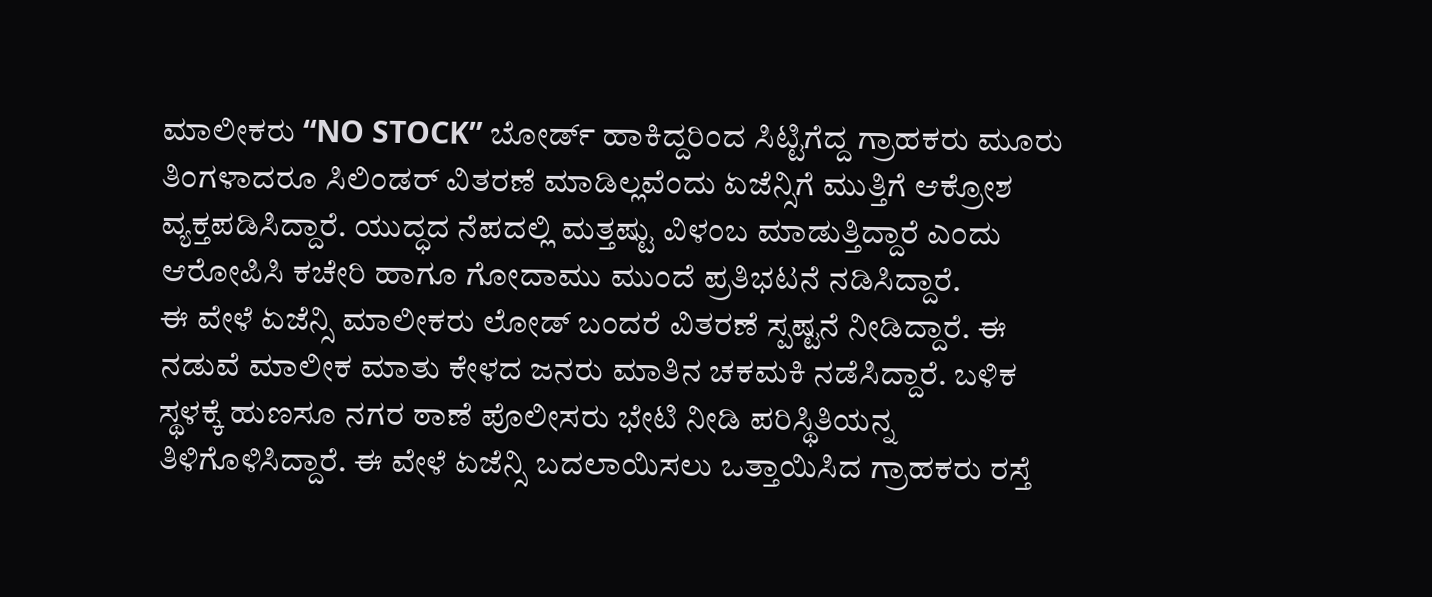ಮಾಲೀಕರು “NO STOCK” ಬೋರ್ಡ್ ಹಾಕಿದ್ದರಿಂದ ಸಿಟ್ಟಿಗೆದ್ದ ಗ್ರಾಹಕರು ಮೂರು ತಿಂಗಳಾದರೂ ಸಿಲಿಂಡರ್ ವಿತರಣೆ ಮಾಡಿಲ್ಲವೆಂದು ಏಜೆನ್ಸಿಗೆ ಮುತ್ತಿಗೆ ಆಕ್ರೋಶ ವ್ಯಕ್ತಪಡಿಸಿದ್ದಾರೆ. ಯುದ್ಧದ ನೆಪದಲ್ಲಿ ಮತ್ತಷ್ಟು ವಿಳಂಬ ಮಾಡುತ್ತಿದ್ದಾರೆ ಎಂದು ಆರೋಪಿಸಿ ಕಚೇರಿ ಹಾಗೂ ಗೋದಾಮು ಮುಂದೆ ಪ್ರತಿಭಟನೆ ನಡಿಸಿದ್ದಾರೆ.
ಈ ವೇಳೆ ಏಜೆನ್ಸಿ ಮಾಲೀಕರು ಲೋಡ್ ಬಂದರೆ ವಿತರಣೆ ಸ್ಪಷ್ಟನೆ ನೀಡಿದ್ದಾರೆ. ಈ ನಡುವೆ ಮಾಲೀಕ ಮಾತು ಕೇಳದ ಜನರು ಮಾತಿನ ಚಕಮಕಿ ನಡೆಸಿದ್ದಾರೆ. ಬಳಿಕ ಸ್ಥಳಕ್ಕೆ ಹುಣಸೂ ನಗರ ಠಾಣೆ ಪೊಲೀಸರು ಭೇಟಿ ನೀಡಿ ಪರಿಸ್ಥಿತಿಯನ್ನ ತಿಳಿಗೊಳಿಸಿದ್ದಾರೆ. ಈ ವೇಳೆ ಏಜೆನ್ಸಿ ಬದಲಾಯಿಸಲು ಒತ್ತಾಯಿಸಿದ ಗ್ರಾಹಕರು ರಸ್ತೆ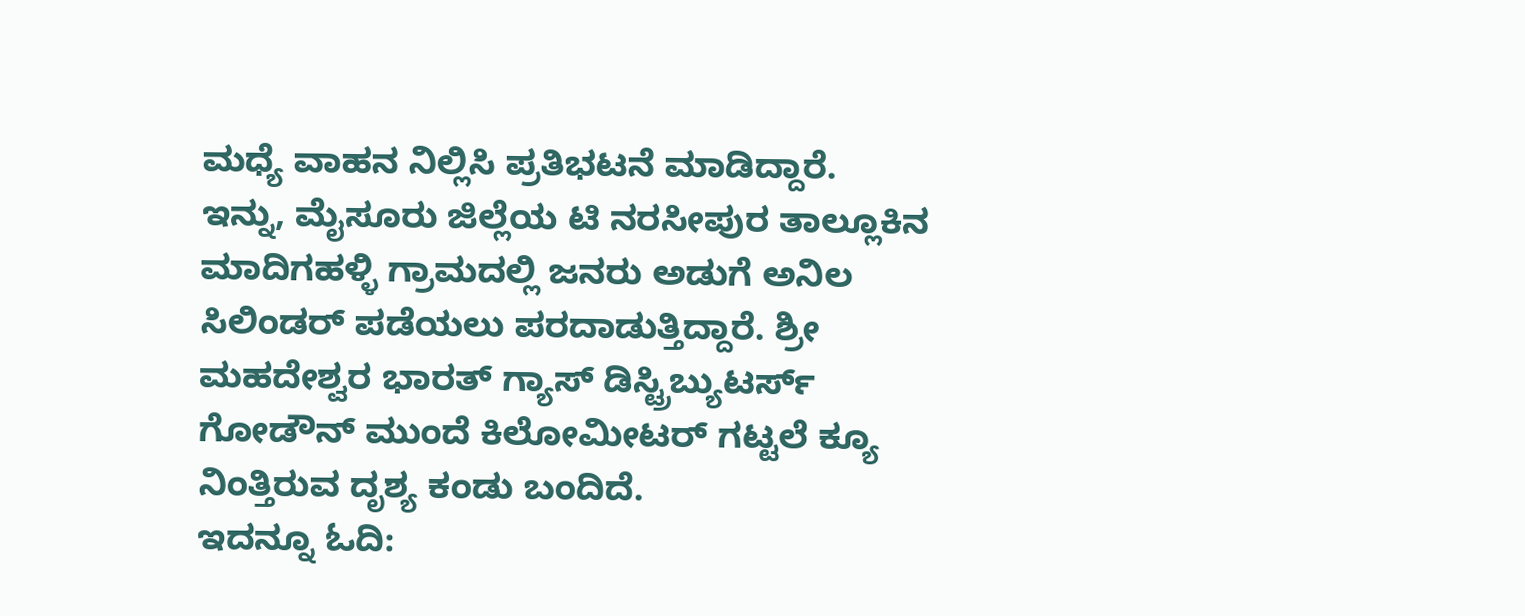ಮಧ್ಯೆ ವಾಹನ ನಿಲ್ಲಿಸಿ ಪ್ರತಿಭಟನೆ ಮಾಡಿದ್ದಾರೆ.
ಇನ್ನು, ಮೈಸೂರು ಜಿಲ್ಲೆಯ ಟಿ ನರಸೀಪುರ ತಾಲ್ಲೂಕಿನ ಮಾದಿಗಹಳ್ಳಿ ಗ್ರಾಮದಲ್ಲಿ ಜನರು ಅಡುಗೆ ಅನಿಲ ಸಿಲಿಂಡರ್ ಪಡೆಯಲು ಪರದಾಡುತ್ತಿದ್ದಾರೆ. ಶ್ರೀ ಮಹದೇಶ್ವರ ಭಾರತ್ ಗ್ಯಾಸ್ ಡಿಸ್ಟ್ರಿಬ್ಯುಟರ್ಸ್ ಗೋಡೌನ್ ಮುಂದೆ ಕಿಲೋಮೀಟರ್ ಗಟ್ಟಲೆ ಕ್ಯೂ ನಿಂತ್ತಿರುವ ದೃಶ್ಯ ಕಂಡು ಬಂದಿದೆ.
ಇದನ್ನೂ ಓದಿ: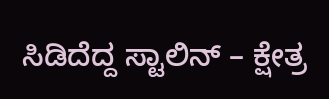ಸಿಡಿದೆದ್ದ ಸ್ಟಾಲಿನ್ – ಕ್ಷೇತ್ರ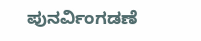ಪುನರ್ವಿಂಗಡಣೆ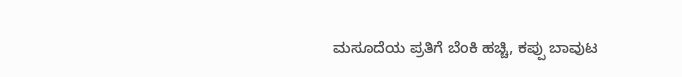ಮಸೂದೆಯ ಪ್ರತಿಗೆ ಬೆಂಕಿ ಹಚ್ಚಿ, ಕಪ್ಪು ಬಾವುಟ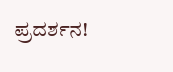ಪ್ರದರ್ಶನ!